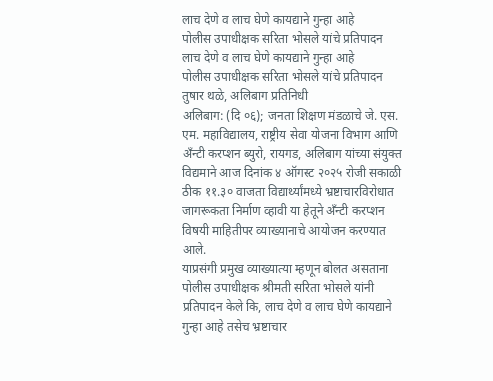लाच देणे व लाच घेणे कायद्याने गुन्हा आहे
पोलीस उपाधीक्षक सरिता भोसले यांचे प्रतिपादन
लाच देणे व लाच घेणे कायद्याने गुन्हा आहे
पोलीस उपाधीक्षक सरिता भोसले यांचे प्रतिपादन
तुषार थळे, अलिबाग प्रतिनिधी
अलिबाग: (दि ०६); जनता शिक्षण मंडळाचे जे. एस. एम. महाविद्यालय, राष्ट्रीय सेवा योजना विभाग आणि अँन्टी करप्शन ब्युरो, रायगड, अलिबाग यांच्या संयुक्त विद्यमाने आज दिनांक ४ ऑगस्ट २०२५ रोजी सकाळी ठीक ११.३० वाजता विद्यार्थ्यांमध्ये भ्रष्टाचारविरोधात जागरूकता निर्माण व्हावी या हेतूने अँन्टी करप्शन विषयी माहितीपर व्याख्यानाचे आयोजन करण्यात आले.
याप्रसंगी प्रमुख व्याख्यात्या म्हणून बोलत असताना पोलीस उपाधीक्षक श्रीमती सरिता भोसले यांनी प्रतिपादन केले कि, लाच देणे व लाच घेणे कायद्याने गुन्हा आहे तसेच भ्रष्टाचार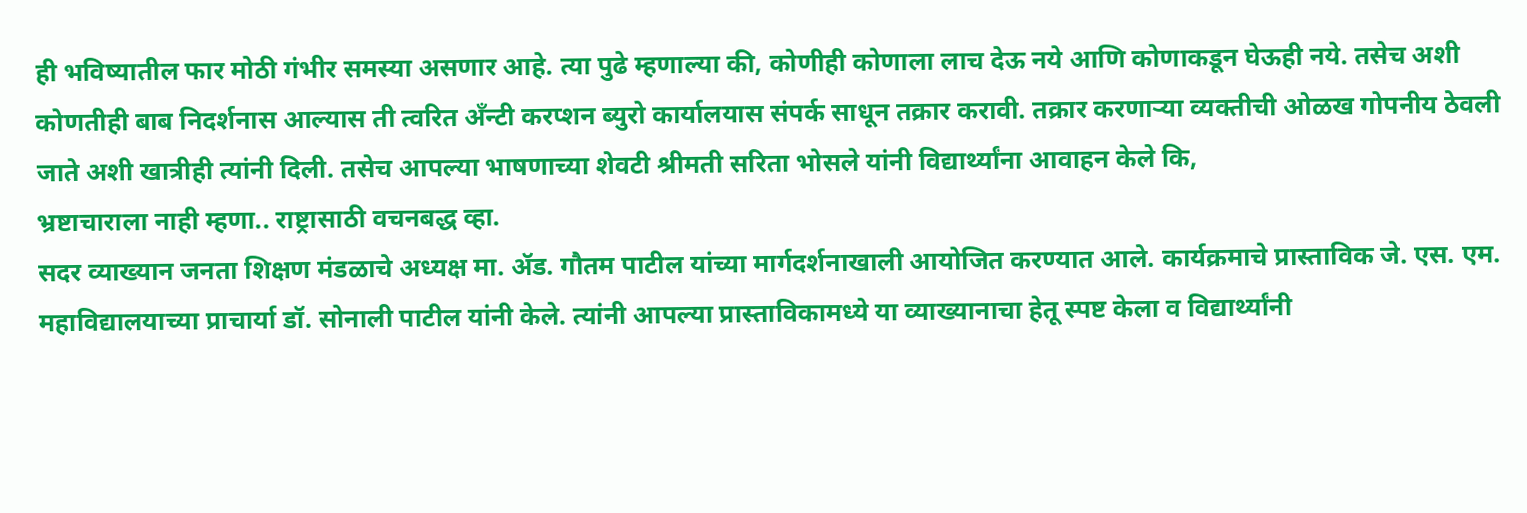ही भविष्यातील फार मोठी गंभीर समस्या असणार आहे. त्या पुढे म्हणाल्या की, कोणीही कोणाला लाच देऊ नये आणि कोणाकडून घेऊही नये. तसेच अशी कोणतीही बाब निदर्शनास आल्यास ती त्वरित अँन्टी करप्शन ब्युरो कार्यालयास संपर्क साधून तक्रार करावी. तक्रार करणाऱ्या व्यक्तीची ओळख गोपनीय ठेवली जाते अशी खात्रीही त्यांनी दिली. तसेच आपल्या भाषणाच्या शेवटी श्रीमती सरिता भोसले यांनी विद्यार्थ्यांना आवाहन केले कि,
भ्रष्टाचाराला नाही म्हणा.. राष्ट्रासाठी वचनबद्ध व्हा.
सदर व्याख्यान जनता शिक्षण मंडळाचे अध्यक्ष मा. ॲड. गौतम पाटील यांच्या मार्गदर्शनाखाली आयोजित करण्यात आले. कार्यक्रमाचे प्रास्ताविक जे. एस. एम. महाविद्यालयाच्या प्राचार्या डॉ. सोनाली पाटील यांनी केले. त्यांनी आपल्या प्रास्ताविकामध्ये या व्याख्यानाचा हेतू स्पष्ट केला व विद्यार्थ्यांनी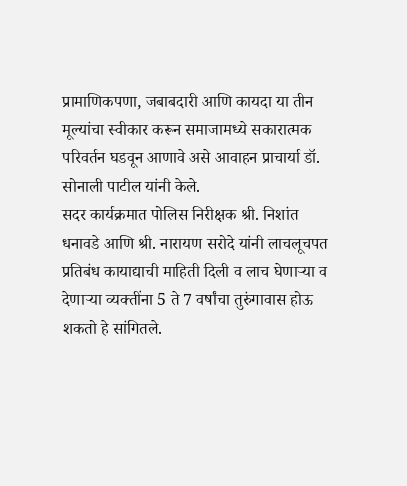प्रामाणिकपणा, जबाबदारी आणि कायदा या तीन मूल्यांचा स्वीकार करून समाजामध्ये सकारात्मक परिवर्तन घडवून आणावे असे आवाहन प्राचार्या डॉ. सोनाली पाटील यांनी केले.
सदर कार्यक्रमात पोलिस निरीक्षक श्री. निशांत धनावडे आणि श्री. नारायण सरोदे यांनी लाचलूचपत प्रतिबंध कायाद्याची माहिती दिली व लाच घेणाऱ्या व देणाऱ्या व्यक्तींना 5 ते 7 वर्षांचा तुरुंगावास होऊ शकतो हे सांगितले.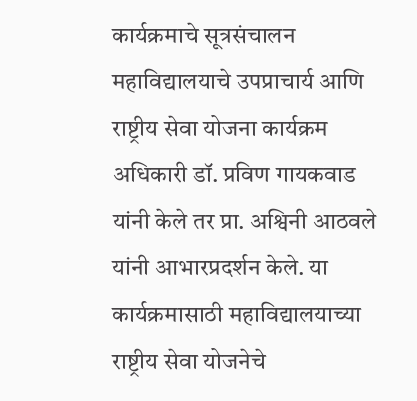कार्यक्रमाचे सूत्रसंचालन महाविद्यालयाचे उपप्राचार्य आणि राष्ट्रीय सेवा योजना कार्यक्रम अधिकारी डॉ. प्रविण गायकवाड यांनी केले तर प्रा. अश्विनी आठवले यांनी आभारप्रदर्शन केले. या कार्यक्रमासाठी महाविद्यालयाच्या राष्ट्रीय सेवा योजनेचे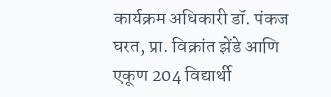कार्यक्रम अधिकारी डॉ. पंकज घरत, प्रा. विक्रांत झेंडे आणि एकूण 204 विद्यार्थी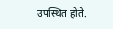उपस्थित होते.